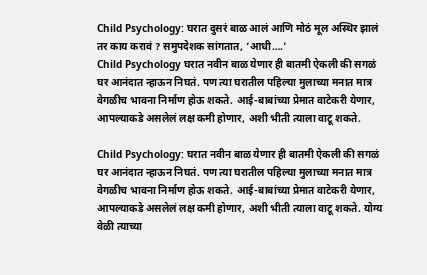Child Psychology: घरात दुसरं बाळ आलं आणि मोठं मूल अस्थिर झालं तर काय करावं ? समुपदेशक सांगतात, ‘आधी….’
Child Psychology घरात नवीन बाळ येणार ही बातमी ऐकली की सगळं घर आनंदात न्हाऊन निघतं. पण त्या घरातील पहिल्या मुलाच्या मनात मात्र वेगळीच भावना निर्माण होऊ शकते. आई-बाबांच्या प्रेमात वाटेकरी येणार, आपल्याकडे असलेलं लक्ष कमी होणार, अशी भीती त्याला वाटू शकते.

Child Psychology: घरात नवीन बाळ येणार ही बातमी ऐकली की सगळं घर आनंदात न्हाऊन निघतं. पण त्या घरातील पहिल्या मुलाच्या मनात मात्र वेगळीच भावना निर्माण होऊ शकते. आई-बाबांच्या प्रेमात वाटेकरी येणार, आपल्याकडे असलेलं लक्ष कमी होणार, अशी भीती त्याला वाटू शकते. योग्य वेळी त्याच्या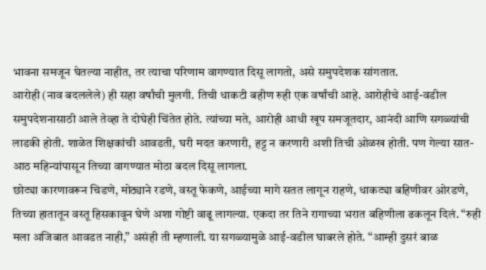भावना समजून घेतल्या नाहीत, तर त्याचा परिणाम वागण्यात दिसू लागतो, असे समुपदेशक सांगतात.
आरोही (नाव बदललेले) ही सहा वर्षांची मुलगी. तिची धाकटी बहीण रुही एक वर्षांची आहे. आरोहीचे आई-वडील समुपदेशनासाठी आले तेव्हा ते दोघेही चिंतेत होते. त्यांच्या मते, आरोही आधी खूप समजूतदार, आनंदी आणि सगळ्यांची लाडकी होती. शाळेत शिक्षकांची आवडती, घरी मदत करणारी, हट्ट न करणारी अशी तिची ओळख होती. पण गेल्या सात-आठ महिन्यांपासून तिच्या वागण्यात मोठा बदल दिसू लागला.
छोट्या कारणावरून चिडणे, मोठ्याने रडणे, वस्तू फेकणे, आईच्या मागे सतत लागून राहणे, धाकट्या बहिणीवर ओरडणे, तिच्या हातातून वस्तू हिसकावून घेणे अशा गोष्टी वाढू लागल्या. एकदा तर तिने रागाच्या भरात बहिणीला ढकलून दिलं. “रुही मला अजिबात आवडत नाही,” असंही ती म्हणाली. या सगळ्यामुळे आई-वडील घाबरले होते. “आम्ही दुसरं बाळ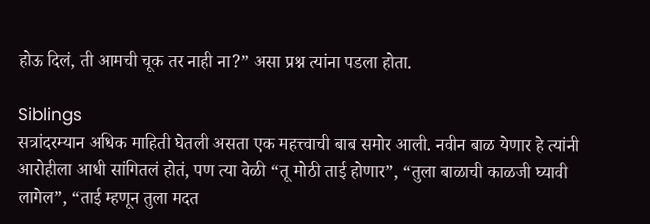होऊ दिलं, ती आमची चूक तर नाही ना?” असा प्रश्न त्यांना पडला होता.

Siblings
सत्रांदरम्यान अधिक माहिती घेतली असता एक महत्त्वाची बाब समोर आली. नवीन बाळ येणार हे त्यांनी आरोहीला आधी सांगितलं होतं, पण त्या वेळी “तू मोठी ताई होणार”, “तुला बाळाची काळजी घ्यावी लागेल”, “ताई म्हणून तुला मदत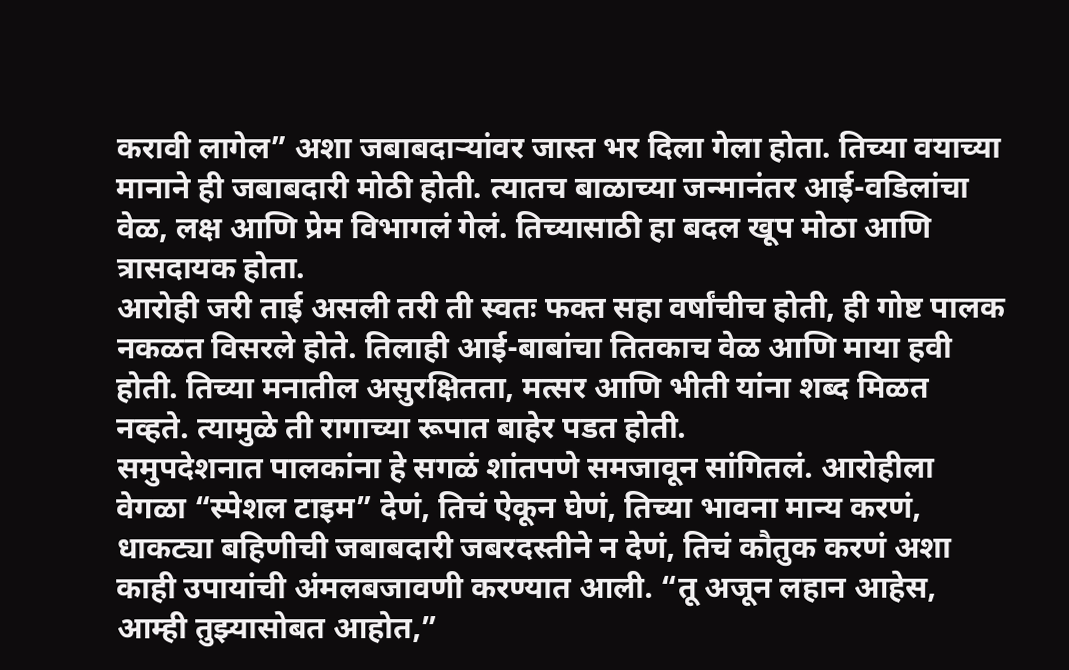करावी लागेल” अशा जबाबदाऱ्यांवर जास्त भर दिला गेला होता. तिच्या वयाच्या मानाने ही जबाबदारी मोठी होती. त्यातच बाळाच्या जन्मानंतर आई-वडिलांचा वेळ, लक्ष आणि प्रेम विभागलं गेलं. तिच्यासाठी हा बदल खूप मोठा आणि त्रासदायक होता.
आरोही जरी ताई असली तरी ती स्वतः फक्त सहा वर्षांचीच होती, ही गोष्ट पालक नकळत विसरले होते. तिलाही आई-बाबांचा तितकाच वेळ आणि माया हवी होती. तिच्या मनातील असुरक्षितता, मत्सर आणि भीती यांना शब्द मिळत नव्हते. त्यामुळे ती रागाच्या रूपात बाहेर पडत होती.
समुपदेशनात पालकांना हे सगळं शांतपणे समजावून सांगितलं. आरोहीला वेगळा “स्पेशल टाइम” देणं, तिचं ऐकून घेणं, तिच्या भावना मान्य करणं, धाकट्या बहिणीची जबाबदारी जबरदस्तीने न देणं, तिचं कौतुक करणं अशा काही उपायांची अंमलबजावणी करण्यात आली. “तू अजून लहान आहेस, आम्ही तुझ्यासोबत आहोत,”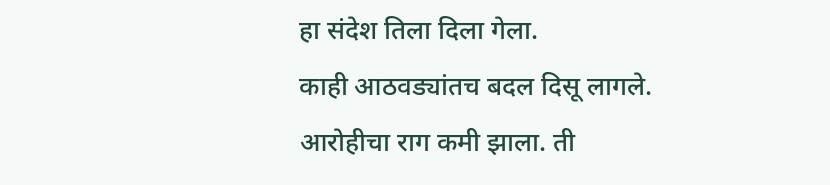हा संदेश तिला दिला गेला.
काही आठवड्यांतच बदल दिसू लागले. आरोहीचा राग कमी झाला. ती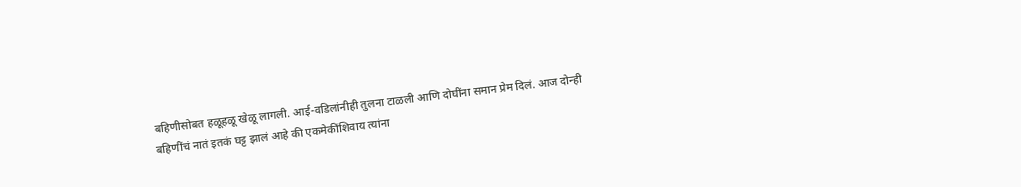बहिणीसोबत हळूहळू खेळू लागली. आई-वडिलांनीही तुलना टाळली आणि दोघींना समान प्रेम दिलं. आज दोन्ही बहिणींचं नातं इतकं घट्ट झालं आहे की एकमेकींशिवाय त्यांना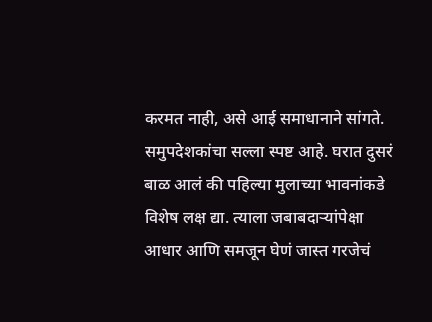करमत नाही, असे आई समाधानाने सांगते.
समुपदेशकांचा सल्ला स्पष्ट आहे. घरात दुसरं बाळ आलं की पहिल्या मुलाच्या भावनांकडे विशेष लक्ष द्या. त्याला जबाबदाऱ्यांपेक्षा आधार आणि समजून घेणं जास्त गरजेचं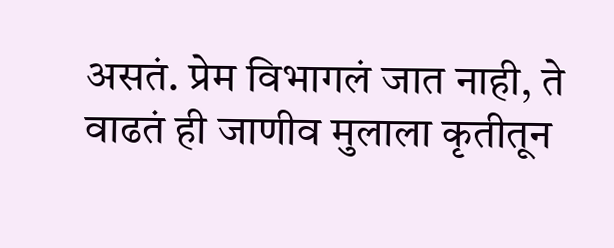असतं. प्रेम विभागलं जात नाही, ते वाढतं ही जाणीव मुलाला कृतीतून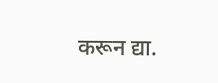करून द्या.